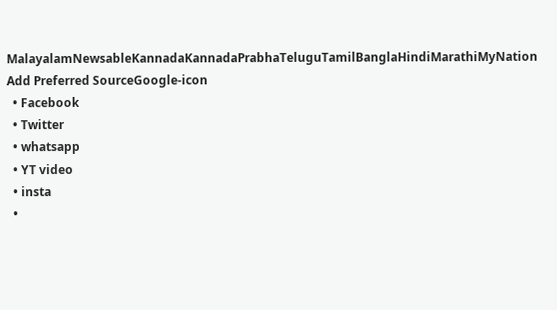MalayalamNewsableKannadaKannadaPrabhaTeluguTamilBanglaHindiMarathiMyNation
Add Preferred SourceGoogle-icon
  • Facebook
  • Twitter
  • whatsapp
  • YT video
  • insta
  •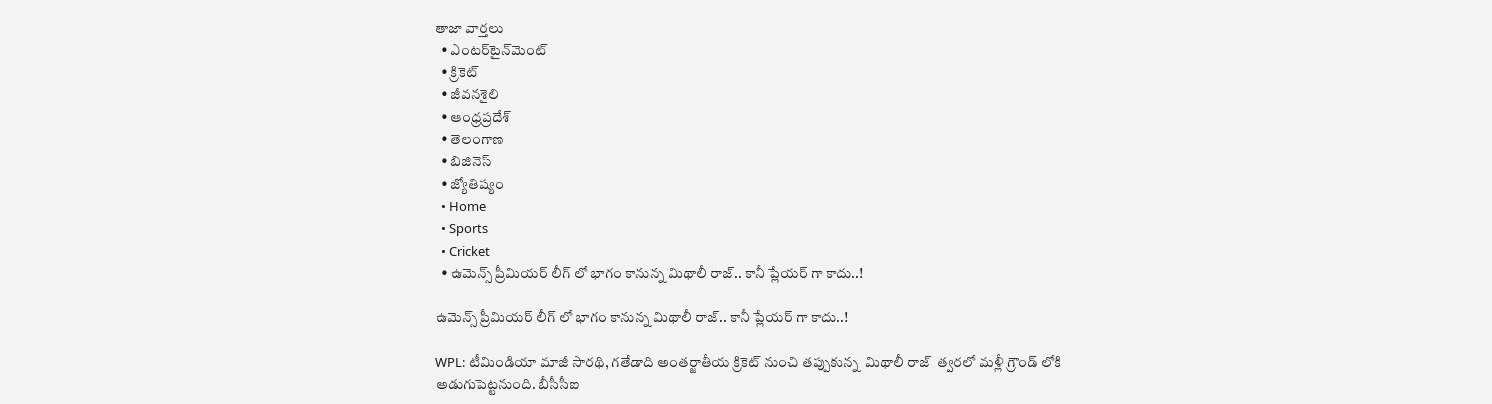తాజా వార్తలు
  • ఎంటర్‌టైన్‌మెంట్
  • క్రికెట్
  • జీవనశైలి
  • ఆంధ్రప్రదేశ్
  • తెలంగాణ
  • బిజినెస్
  • జ్యోతిష్యం
  • Home
  • Sports
  • Cricket
  • ఉమెన్స్ ప్రీమియర్ లీగ్ లో భాగం కానున్న మిథాలీ రాజ్.. కానీ ప్లేయర్ గా కాదు..!

ఉమెన్స్ ప్రీమియర్ లీగ్ లో భాగం కానున్న మిథాలీ రాజ్.. కానీ ప్లేయర్ గా కాదు..!

WPL: టీమిండియా మాజీ సారథి, గతేడాది అంతర్జాతీయ క్రికెట్ నుంచి తప్పుకున్న  మిథాలీ రాజ్  త్వరలో మళ్లీ గ్రౌండ్ లోకి అడుగుపెట్టనుంది. బీసీసీఐ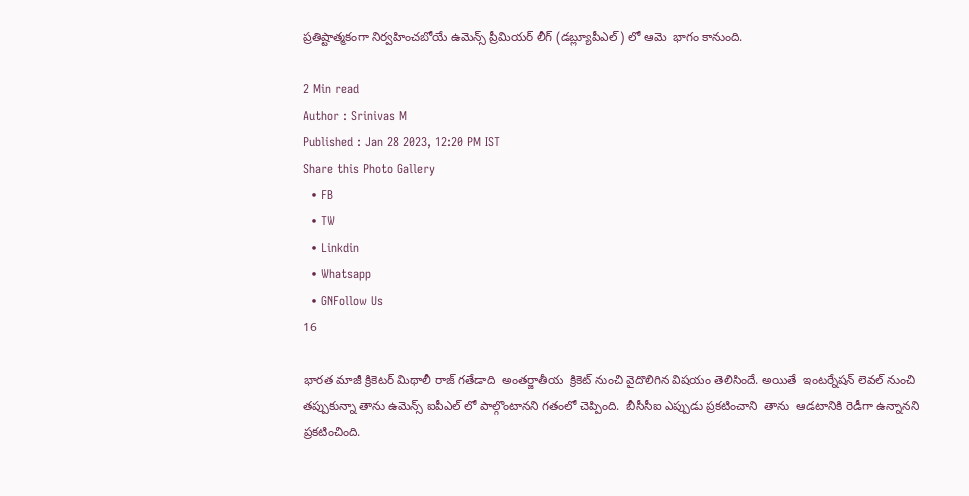ప్రతిష్టాత్మకంగా నిర్వహించబోయే ఉమెన్స్ ప్రీమియర్ లీగ్ (డబ్ల్యూపీఎల్) లో ఆమె  భాగం కానుంది.

2 Min read
Author : Srinivas M
Published : Jan 28 2023, 12:20 PM IST
Share this Photo Gallery
  • FB
  • TW
  • Linkdin
  • Whatsapp
  • GNFollow Us
16

భారత మాజీ క్రికెటర్ మిథాలీ రాజ్ గతేడాది  అంతర్జాతీయ  క్రికెట్ నుంచి వైదొలిగిన విషయం తెలిసిందే. అయితే  ఇంటర్నేషన్ లెవల్ నుంచి తప్పుకున్నా తాను ఉమెన్స్ ఐపీఎల్ లో పాల్గొంటానని గతంలో చెప్పింది.  బీసీసీఐ ఎప్పుడు ప్రకటించాని  తాను  ఆడటానికి రెడీగా ఉన్నానని ప్రకటించింది.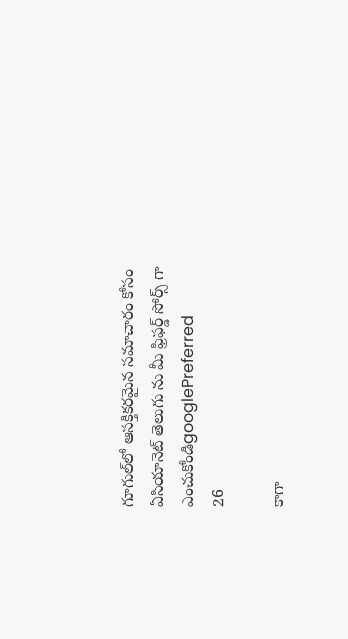గూగుల్‌లో ఆసక్తికరమైన సమాచారం కోసం ఏసియానెట్ తెలుగు ను మీ ఫ్రిఫర్డ్ సోర్స్ గా ఎంచుకోండిgooglePreferred
26

కాగా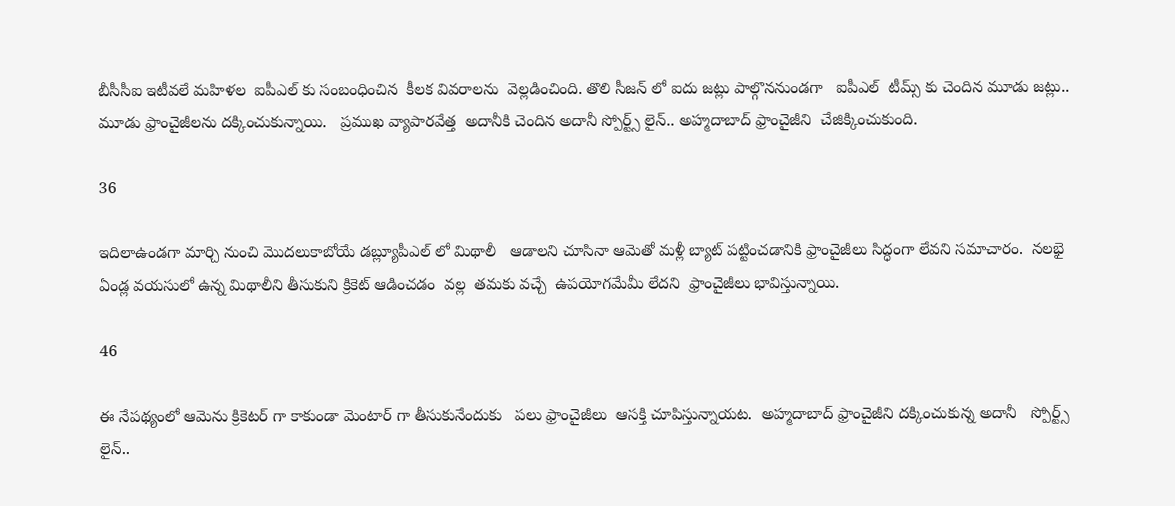బీసీసీఐ ఇటీవలే మహిళల  ఐపీఎల్ కు సంబంధించిన  కీలక వివరాలను  వెల్లడించింది. తొలి సీజన్ లో ఐదు జట్లు పాల్గొననుండగా   ఐపీఎల్  టీమ్స్ కు చెందిన మూడు జట్లు.. మూడు ఫ్రాంచైజీలను దక్కించుకున్నాయి.   ప్రముఖ వ్యాపారవేత్త  అదానీకి చెందిన అదానీ స్పోర్ట్స్ లైన్.. అహ్మదాబాద్ ఫ్రాంచైజీని  చేజిక్కించుకుంది.

36

ఇదిలాఉండగా మార్చి నుంచి మొదలుకాబోయే డబ్ల్యూపీఎల్ లో మిథాలీ   ఆడాలని చూసినా ఆమెతో మళ్లీ బ్యాట్ పట్టించడానికి ఫ్రాంచైజీలు సిద్ధంగా లేవని సమాచారం.  నలభై ఏండ్ల వయసులో ఉన్న మిథాలీని తీసుకుని క్రికెట్ ఆడించడం  వల్ల  తమకు వచ్చే  ఉపయోగమేమీ లేదని  ఫ్రాంచైజీలు భావిస్తున్నాయి.

46

ఈ నేపథ్యంలో ఆమెను క్రికెటర్ గా కాకుండా మెంటార్ గా తీసుకునేందుకు   పలు ఫ్రాంచైజీలు  ఆసక్తి చూపిస్తున్నాయట.  అహ్మదాబాద్ ఫ్రాంచైజీని దక్కించుకున్న అదానీ   స్పోర్ట్స్ లైన్..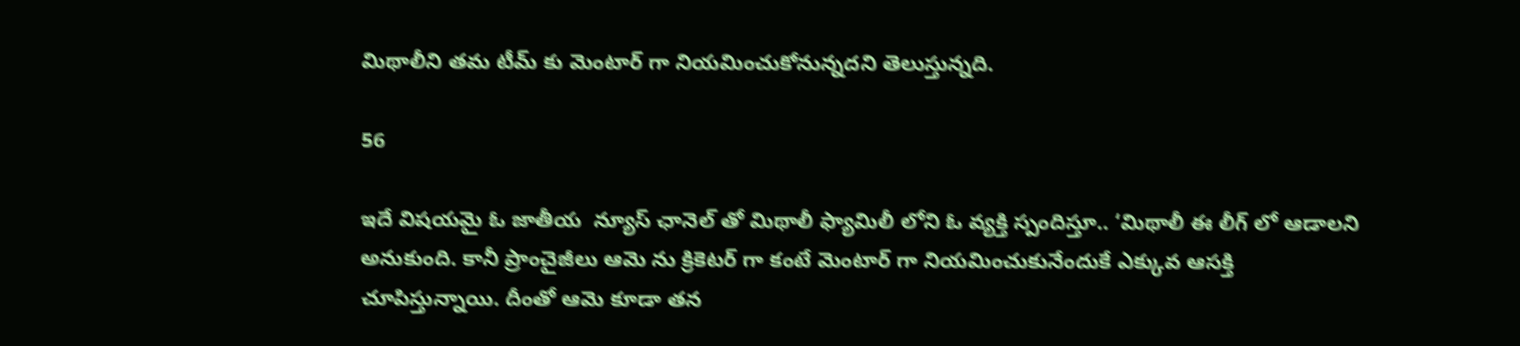మిథాలీని తమ టీమ్ కు మెంటార్ గా నియమించుకోనున్నదని తెలుస్తున్నది.

56

ఇదే విషయమై ఓ జాతీయ  న్యూస్ ఛానెల్ తో మిథాలీ ఫ్యామిలీ లోని ఓ వ్యక్తి స్పందిస్తూ.. ‘మిథాలీ ఈ లీగ్ లో ఆడాలని అనుకుంది. కానీ ప్రాంచైజీలు ఆమె ను క్రికెటర్ గా కంటే మెంటార్ గా నియమించుకునేందుకే ఎక్కువ ఆసక్తి చూపిస్తున్నాయి. దీంతో ఆమె కూడా తన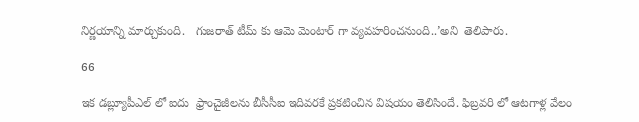నిర్ణయాన్ని మార్చుకుంది.   గుజరాత్ టీమ్ కు ఆమె మెంటార్ గా వ్యవహరించనుంది..’అని  తెలిపారు.

66

ఇక డబ్ల్యూపీఎల్ లో ఐదు  ఫ్రాంచైజీలను బీసీసీఐ ఇదివరకే ప్రకటించిన విషయం తెలిసిందే. ఫిబ్రవరి లో ఆటగాళ్ల వేలం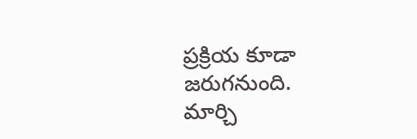ప్రక్రియ కూడా జరుగనుంది.    మార్చి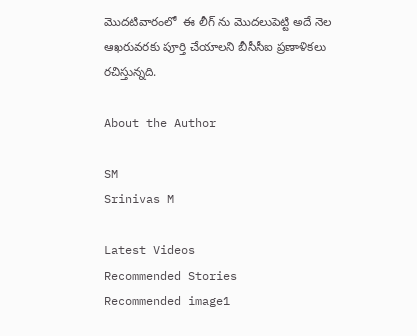మొదటివారంలో  ఈ లీగ్ ను మొదలుపెట్టి అదే నెల ఆఖరువరకు పూర్తి చేయాలని బీసీసీఐ ప్రణాళికలు రచిస్తున్నది.

About the Author

SM
Srinivas M

Latest Videos
Recommended Stories
Recommended image1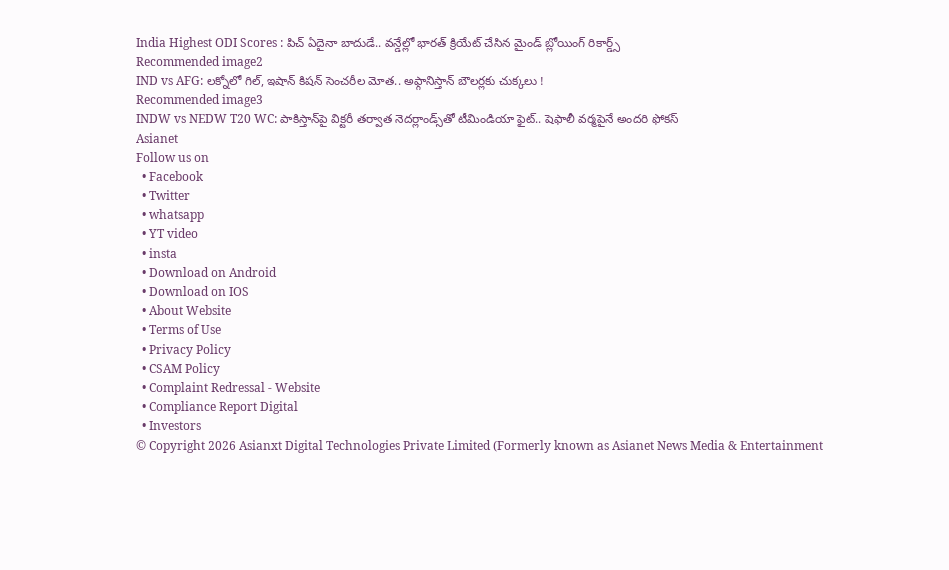India Highest ODI Scores : పిచ్ ఏదైనా బాదుడే.. వన్డేల్లో భారత్ క్రియేట్ చేసిన మైండ్ బ్లోయింగ్ రికార్డ్స్
Recommended image2
IND vs AFG: లక్నోలో గిల్, ఇషాన్ కిషన్ సెంచరీల మోత.. అఫ్గానిస్తాన్‌ బౌలర్లకు చుక్కలు !
Recommended image3
INDW vs NEDW T20 WC: పాకిస్తాన్‌పై విక్టరీ తర్వాత నెదర్లాండ్స్‌తో టీమిండియా ఫైట్.. షెఫాలీ వర్మపైనే అందరి ఫోకస్
Asianet
Follow us on
  • Facebook
  • Twitter
  • whatsapp
  • YT video
  • insta
  • Download on Android
  • Download on IOS
  • About Website
  • Terms of Use
  • Privacy Policy
  • CSAM Policy
  • Complaint Redressal - Website
  • Compliance Report Digital
  • Investors
© Copyright 2026 Asianxt Digital Technologies Private Limited (Formerly known as Asianet News Media & Entertainment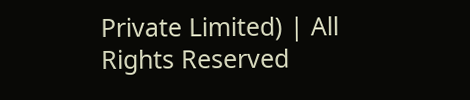Private Limited) | All Rights Reserved